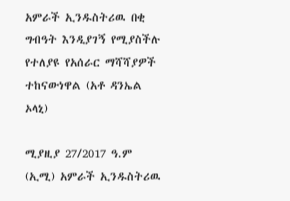አምራች ኢንዱስትሪዉ በቂ ግብዓት እንዲያገኝ የሚያስችሉ የተለያዩ የአሰራር ማሻሻያዎች ተከናውነዋል (አቶ ዳንኤል ኦላኒ)

ሚያዚያ 27/2017 ዓ.ም (ኢሚ) አምራች ኢንዱስትሪዉ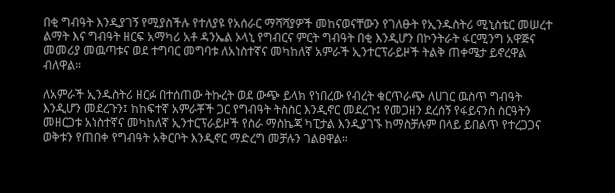በቂ ግብዓት እንዲያገኝ የሚያስችሉ የተለያዩ የአሰራር ማሻሻያዎች መከናወናቸውን የገለፁት የኢንዱስትሪ ሚኒስቴር መሠረተ ልማት እና ግብዓት ዘርፍ አማካሪ አቶ ዳንኤል ኦላኒ የግብርና ምርት ግብዓት በቂ እንዲሆን በኮንትራት ፋርሚንግ አዋጅና መመሪያ መዉጣቱና ወደ ተግባር መግባቱ ለአነስተኛና መካከለኛ አምራች ኢንተርፕራይዞች ትልቅ ጠቀሜታ ይኖረዋል ብለዋል።

ለአምራች ኢንዱስትሪ ዘርፉ በተሰጠው ትኩረት ወደ ውጭ ይላክ የነበረው የብረት ቁርጥራጭ ለሀገር ዉስጥ ግብዓት እንዲሆን መደረጉን፤ ከከፍተኛ አምራቾች ጋር የግብዓት ትስስር እንዲኖር መደረጉ፤ የመጋዘን ደረሰኝ የፋይናንስ ስርዓትን መዘርጋቱ አነስተኛና መካከለኛ ኢንተርፕራይዞች የስራ ማስኬጃ ካፒታል እንዲያገኙ ከማስቻሉም በላይ ይበልጥ የተረጋጋና ወቅቱን የጠበቀ የግብዓት አቅርቦት እንዲኖር ማድረግ መቻሉን ገልፀዋል።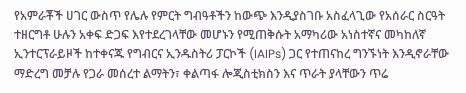የአምራቾች ሀገር ውስጥ የሌሉ የምርት ግብዓቶችን ከውጭ እንዲያስገቡ አስፈላጊው የአሰራር ስርዓት ተዘርግቶ ሁሉን አቀፍ ድጋፍ እየተደረገላቸው መሆኑን የሚጠቅሱት አማካሪው አነስተኛና መካከለኛ ኢንተርፕራይዞች ከተቀናጁ የግብርና ኢንዱስትሪ ፓርኮች (IAIPs) ጋር የተጠናከረ ግንኙነት እንዲኖራቸው ማድረግ መቻሉ የጋራ መሰረተ ልማትን፣ ቀልጣፋ ሎጂስቲክስን እና ጥራት ያላቸውን ጥሬ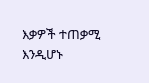እቃዎች ተጠቃሚ እንዲሆኑ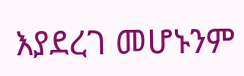እያደረገ መሆኑንም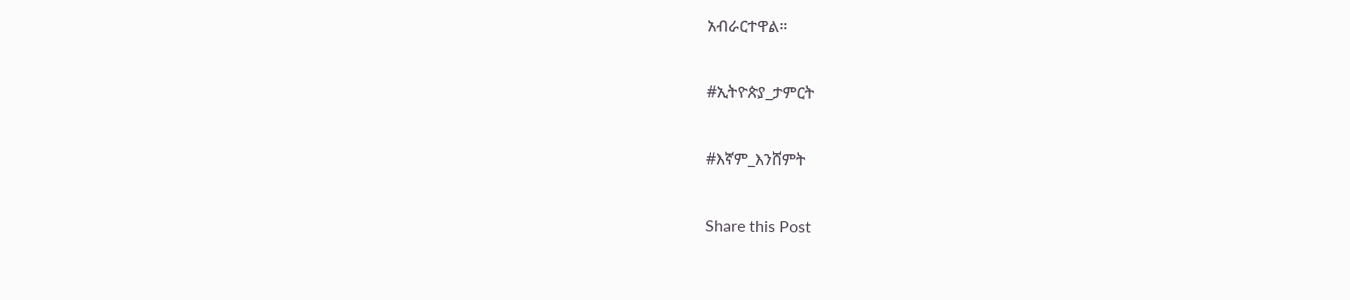አብራርተዋል።

#ኢትዮጵያ_ታምርት

#እኛም_እንሸምት

Share this Post